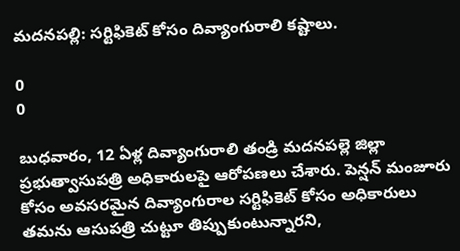మదనపల్లి: సర్టిఫికెట్ కోసం దివ్యాంగురాలి కష్టాలు.

0
0

బుధవారం, 12 ఏళ్ల దివ్యాంగురాలి తండ్రి మదనపల్లె జిల్లా ప్రభుత్వాసుపత్రి అధికారులపై ఆరోపణలు చేశారు. పెన్షన్ మంజూరు కోసం అవసరమైన దివ్యాంగురాల సర్టిఫికెట్ కోసం అధికారులు తమను ఆసుపత్రి చుట్టూ తిప్పుకుంటున్నారని,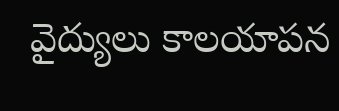వైద్యులు కాలయాపన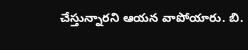చేస్తున్నారని ఆయన వాపోయారు. బి.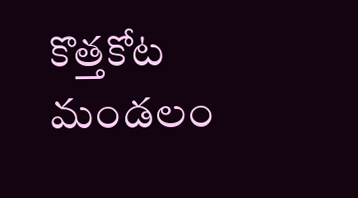కొత్తకోట మండలం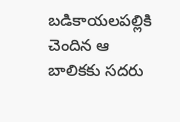బడికాయలపల్లికి చెందిన ఆ బాలికకు సదరు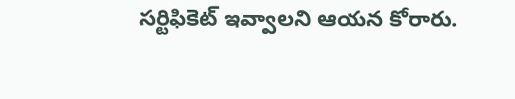సర్టిఫికెట్ ఇవ్వాలని ఆయన కోరారు.